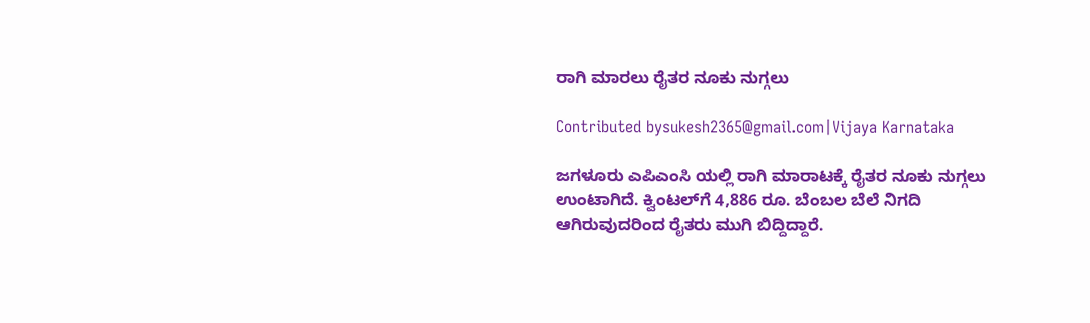ರಾಗಿ ಮಾರಲು ರೈತರ ನೂಕು ನುಗ್ಗಲು

Contributed bysukesh2365@gmail.com|Vijaya Karnataka

ಜಗಳೂರು ಎಪಿಎಂಸಿ ಯಲ್ಲಿ ರಾಗಿ ಮಾರಾಟಕ್ಕೆ ರೈತರ ನೂಕು ನುಗ್ಗಲು ಉಂಟಾಗಿದೆ. ಕ್ವಿಂಟಲ್‌ಗೆ 4,886 ರೂ. ಬೆಂಬಲ ಬೆಲೆ ನಿಗದಿ ಆಗಿರುವುದರಿಂದ ರೈತರು ಮುಗಿ ಬಿದ್ದಿದ್ದಾರೆ.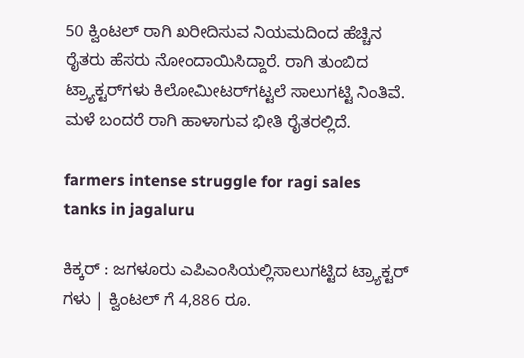50 ಕ್ವಿಂಟಲ್‌ ರಾಗಿ ಖರೀದಿಸುವ ನಿಯಮದಿಂದ ಹೆಚ್ಚಿನ ರೈತರು ಹೆಸರು ನೋಂದಾಯಿಸಿದ್ದಾರೆ. ರಾಗಿ ತುಂಬಿದ ಟ್ರ್ಯಾಕ್ಟರ್‌ಗಳು ಕಿಲೋಮೀಟರ್‌ಗಟ್ಟಲೆ ಸಾಲುಗಟ್ಟಿ ನಿಂತಿವೆ. ಮಳೆ ಬಂದರೆ ರಾಗಿ ಹಾಳಾಗುವ ಭೀತಿ ರೈತರಲ್ಲಿದೆ.

farmers intense struggle for ragi sales tanks in jagaluru

ಕಿಕ್ಕರ್ : ಜಗಳೂರು ಎಪಿಎಂಸಿಯಲ್ಲಿಸಾಲುಗಟ್ಟಿದ ಟ್ರ್ಯಾಕ್ಟರ್ ಗಳು | ಕ್ವಿಂಟಲ್ ಗೆ 4,886 ರೂ.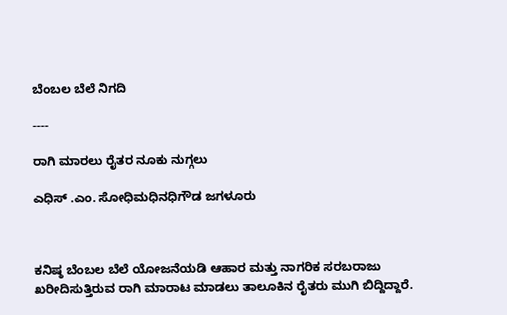ಬೆಂಬಲ ಬೆಲೆ ನಿಗದಿ

----

ರಾಗಿ ಮಾರಲು ರೈತರ ನೂಕು ನುಗ್ಗಲು

ಎಧಿಸ್ .ಎಂ. ಸೋಧಿಮಧಿನಧಿಗೌಡ ಜಗಳೂರು



ಕನಿಷ್ಠ ಬೆಂಬಲ ಬೆಲೆ ಯೋಜನೆಯಡಿ ಆಹಾರ ಮತ್ತು ನಾಗರಿಕ ಸರಬರಾಜು ಖರೀದಿಸುತ್ತಿರುವ ರಾಗಿ ಮಾರಾಟ ಮಾಡಲು ತಾಲೂಕಿನ ರೈತರು ಮುಗಿ ಬಿದ್ದಿದ್ದಾರೆ.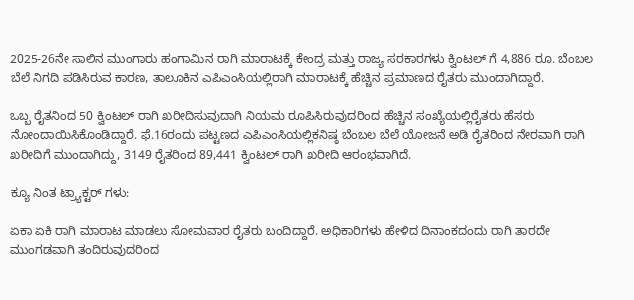2025-26ನೇ ಸಾಲಿನ ಮುಂಗಾರು ಹಂಗಾಮಿನ ರಾಗಿ ಮಾರಾಟಕ್ಕೆ ಕೇಂದ್ರ ಮತ್ತು ರಾಜ್ಯ ಸರಕಾರಗಳು ಕ್ವಿಂಟಲ್ ಗೆ 4,886 ರೂ. ಬೆಂಬಲ ಬೆಲೆ ನಿಗದಿ ಪಡಿಸಿರುವ ಕಾರಣ, ತಾಲೂಕಿನ ಎಪಿಎಂಸಿಯಲ್ಲಿರಾಗಿ ಮಾರಾಟಕ್ಕೆ ಹೆಚ್ಚಿನ ಪ್ರಮಾಣದ ರೈತರು ಮುಂದಾಗಿದ್ದಾರೆ.

ಒಬ್ಬ ರೈತನಿಂದ 50 ಕ್ವಿಂಟಲ್ ರಾಗಿ ಖರೀದಿಸುವುದಾಗಿ ನಿಯಮ ರೂಪಿಸಿರುವುದರಿಂದ ಹೆಚ್ಚಿನ ಸಂಖ್ಯೆಯಲ್ಲಿರೈತರು ಹೆಸರು ನೋಂದಾಯಿಸಿಕೊಂಡಿದ್ದಾರೆ. ಫೆ.16ರಂದು ಪಟ್ಟಣದ ಎಪಿಎಂಸಿಯಲ್ಲಿಕನಿಷ್ಠ ಬೆಂಬಲ ಬೆಲೆ ಯೋಜನೆ ಅಡಿ ರೈತರಿಂದ ನೇರವಾಗಿ ರಾಗಿ ಖರೀದಿಗೆ ಮುಂದಾಗಿದ್ದು, 3149 ರೈತರಿಂದ 89,441 ಕ್ವಿಂಟಲ್ ರಾಗಿ ಖರೀದಿ ಆರಂಭವಾಗಿದೆ.

ಕ್ಯೂ ನಿಂತ ಟ್ರ್ಯಾಕ್ಟರ್ ಗಳು:

ಏಕಾ ಏಕಿ ರಾಗಿ ಮಾರಾಟ ಮಾಡಲು ಸೋಮವಾರ ರೈತರು ಬಂದಿದ್ದಾರೆ. ಅಧಿಕಾರಿಗಳು ಹೇಳಿದ ದಿನಾಂಕದಂದು ರಾಗಿ ತಾರದೇ ಮುಂಗಡವಾಗಿ ತಂದಿರುವುದರಿಂದ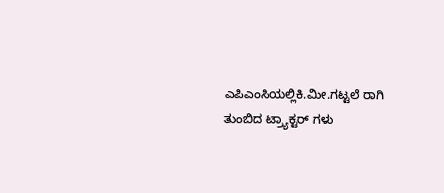ಎಪಿಎಂಸಿಯಲ್ಲಿಕಿ.ಮೀ.ಗಟ್ಟಲೆ ರಾಗಿ ತುಂಬಿದ ಟ್ರ್ಯಾಕ್ಟರ್ ಗಳು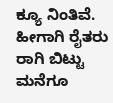ಕ್ಯೂ ನಿಂತಿವೆ. ಹೀಗಾಗಿ ರೈತರು ರಾಗಿ ಬಿಟ್ಟು ಮನೆಗೂ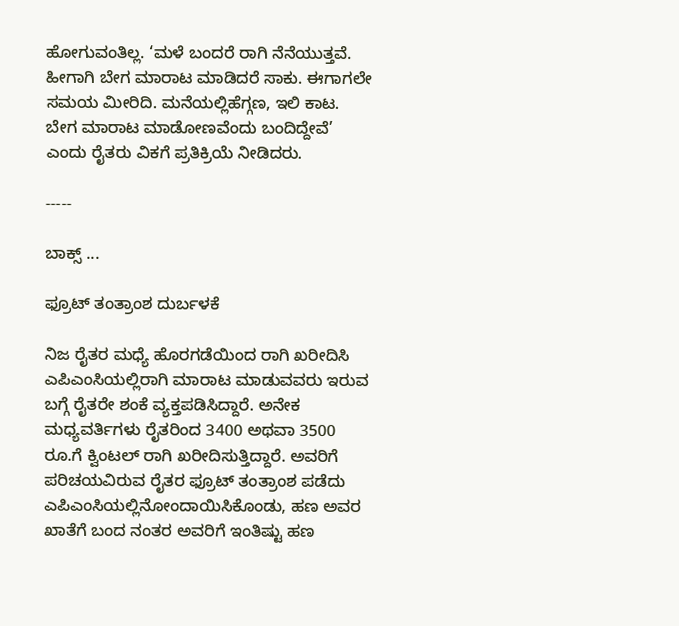ಹೋಗುವಂತಿಲ್ಲ. ‘ಮಳೆ ಬಂದರೆ ರಾಗಿ ನೆನೆಯುತ್ತವೆ. ಹೀಗಾಗಿ ಬೇಗ ಮಾರಾಟ ಮಾಡಿದರೆ ಸಾಕು. ಈಗಾಗಲೇ ಸಮಯ ಮೀರಿದಿ. ಮನೆಯಲ್ಲಿಹೆಗ್ಗಣ, ಇಲಿ ಕಾಟ. ಬೇಗ ಮಾರಾಟ ಮಾಡೋಣವೆಂದು ಬಂದಿದ್ದೇವೆ’ ಎಂದು ರೈತರು ವಿಕಗೆ ಪ್ರತಿಕ್ರಿಯೆ ನೀಡಿದರು.

-----

ಬಾಕ್ಸ್ ...

ಫ್ರೂಟ್ ತಂತ್ರಾಂಶ ದುರ್ಬಳಕೆ

ನಿಜ ರೈತರ ಮಧ್ಯೆ ಹೊರಗಡೆಯಿಂದ ರಾಗಿ ಖರೀದಿಸಿ ಎಪಿಎಂಸಿಯಲ್ಲಿರಾಗಿ ಮಾರಾಟ ಮಾಡುವವರು ಇರುವ ಬಗ್ಗೆ ರೈತರೇ ಶಂಕೆ ವ್ಯಕ್ತಪಡಿಸಿದ್ದಾರೆ. ಅನೇಕ ಮಧ್ಯವರ್ತಿಗಳು ರೈತರಿಂದ 3400 ಅಥವಾ 3500 ರೂ.ಗೆ ಕ್ವಿಂಟಲ್ ರಾಗಿ ಖರೀದಿಸುತ್ತಿದ್ದಾರೆ. ಅವರಿಗೆ ಪರಿಚಯವಿರುವ ರೈತರ ಫ್ರೂಟ್ ತಂತ್ರಾಂಶ ಪಡೆದು ಎಪಿಎಂಸಿಯಲ್ಲಿನೋಂದಾಯಿಸಿಕೊಂಡು, ಹಣ ಅವರ ಖಾತೆಗೆ ಬಂದ ನಂತರ ಅವರಿಗೆ ಇಂತಿಷ್ಟು ಹಣ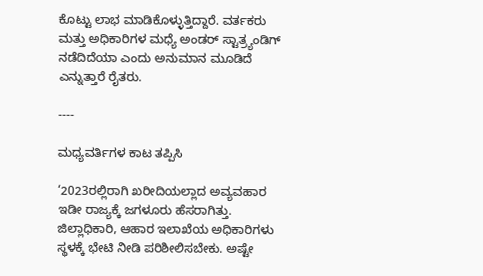ಕೊಟ್ಟು ಲಾಭ ಮಾಡಿಕೊಳ್ಳುತ್ತಿದ್ದಾರೆ. ವರ್ತಕರು ಮತ್ತು ಅಧಿಕಾರಿಗಳ ಮಧ್ಯೆ ಅಂಡರ್ ಸ್ಟಾತ್ರ್ಯಂಡಿಗ್ ನಡೆದಿದೆಯಾ ಎಂದು ಅನುಮಾನ ಮೂಡಿದೆ ಎನ್ನುತ್ತಾರೆ ರೈತರು.

----

ಮಧ್ಯವರ್ತಿಗಳ ಕಾಟ ತಪ್ಪಿಸಿ

‘2023ರಲ್ಲಿರಾಗಿ ಖರೀದಿಯಲ್ಲಾದ ಅವ್ಯವಹಾರ ಇಡೀ ರಾಜ್ಯಕ್ಕೆ ಜಗಳೂರು ಹೆಸರಾಗಿತ್ತು. ಜಿಲ್ಲಾಧಿಕಾರಿ, ಆಹಾರ ಇಲಾಖೆಯ ಅಧಿಕಾರಿಗಳು ಸ್ಥಳಕ್ಕೆ ಭೇಟಿ ನೀಡಿ ಪರಿಶೀಲಿಸಬೇಕು. ಅಷ್ಟೇ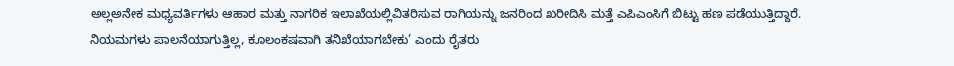ಅಲ್ಲಅನೇಕ ಮಧ್ಯವರ್ತಿಗಳು ಆಹಾರ ಮತ್ತು ನಾಗರಿಕ ಇಲಾಖೆಯಲ್ಲಿವಿತರಿಸುವ ರಾಗಿಯನ್ನು ಜನರಿಂದ ಖರೀದಿಸಿ ಮತ್ತೆ ಎಪಿಎಂಸಿಗೆ ಬಿಟ್ಟು ಹಣ ಪಡೆಯುತ್ತಿದ್ದಾರೆ. ನಿಯಮಗಳು ಪಾಲನೆಯಾಗುತ್ತಿಲ್ಲ, ಕೂಲಂಕಷವಾಗಿ ತನಿಖೆಯಾಗಬೇಕು’ ಎಂದು ರೈತರು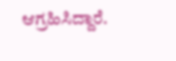ಆಗ್ರಹಿಸಿದ್ದಾರೆ.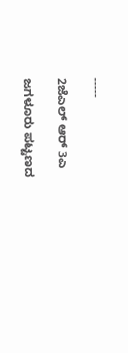-----

2ಜೆಎಲ್ ಆರ್ 3ಎ

ಜಗಳೂರು ಪಟ್ಟಣದ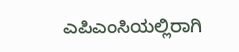ಎಪಿಎಂಸಿಯಲ್ಲಿರಾಗಿ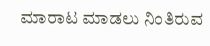ಮಾರಾಟ ಮಾಡಲು ನಿಂತಿರುವ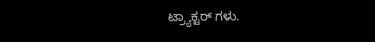ಟ್ರ್ಯಾಕ್ಟರ್ ಗಳು.